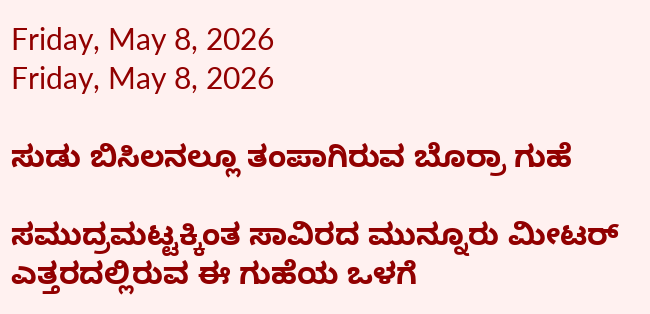Friday, May 8, 2026
Friday, May 8, 2026

ಸುಡು ಬಿಸಿಲನಲ್ಲೂ ತಂಪಾಗಿರುವ ಬೊರ್ರಾ ಗುಹೆ

ಸಮುದ್ರಮಟ್ಟಕ್ಕಿಂತ ಸಾವಿರದ ಮುನ್ನೂರು ಮೀಟರ್ ಎತ್ತರದಲ್ಲಿರುವ ಈ ಗುಹೆಯ ಒಳಗೆ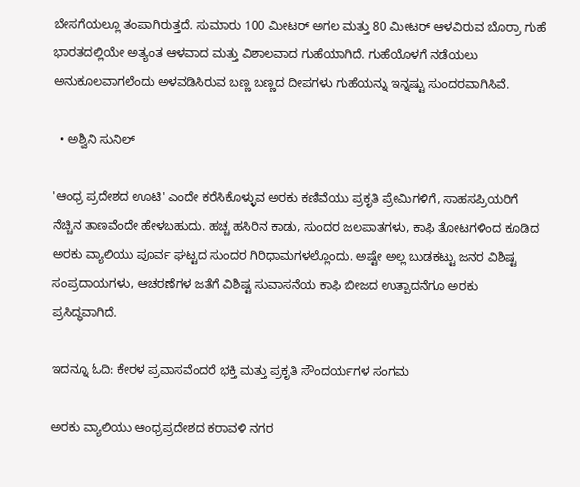ಬೇಸಗೆಯಲ್ಲೂ ತಂಪಾಗಿರುತ್ತದೆ. ಸುಮಾರು 100 ಮೀಟರ್ ಅಗಲ ಮತ್ತು 80 ಮೀಟರ್ ಆಳವಿರುವ ಬೊರ್ರಾ ಗುಹೆ ಭಾರತದಲ್ಲಿಯೇ ಅತ್ಯಂತ ಆಳವಾದ ಮತ್ತು ವಿಶಾಲವಾದ ಗುಹೆಯಾಗಿದೆ. ಗುಹೆಯೊಳಗೆ ನಡೆಯಲು ಅನುಕೂಲವಾಗಲೆಂದು ಅಳವಡಿಸಿರುವ ಬಣ್ಣ ಬಣ್ಣದ ದೀಪಗಳು ಗುಹೆಯನ್ನು ಇನ್ನಷ್ಟು ಸುಂದರವಾಗಿಸಿವೆ.

  • ಅಶ್ವಿನಿ ಸುನಿಲ್

'ಆಂಧ್ರ ಪ್ರದೇಶದ ಊಟಿ' ಎಂದೇ ಕರೆಸಿಕೊಳ್ಳುವ ಅರಕು ಕಣಿವೆಯು ಪ್ರಕೃತಿ ಪ್ರೇಮಿಗಳಿಗೆ, ಸಾಹಸಪ್ರಿಯರಿಗೆ ನೆಚ್ಚಿನ ತಾಣವೆಂದೇ ಹೇಳಬಹುದು. ಹಚ್ಚ ಹಸಿರಿನ ಕಾಡು, ಸುಂದರ ಜಲಪಾತಗಳು, ಕಾಫಿ ತೋಟಗಳಿಂದ ಕೂಡಿದ ಅರಕು ವ್ಯಾಲಿಯು ಪೂರ್ವ ಘಟ್ಟದ ಸುಂದರ ಗಿರಿಧಾಮಗಳಲ್ಲೊಂದು. ಅಷ್ಟೇ ಅಲ್ಲ ಬುಡಕಟ್ಟು ಜನರ ವಿಶಿಷ್ಟ ಸಂಪ್ರದಾಯಗಳು, ಆಚರಣೆಗಳ ಜತೆಗೆ ವಿಶಿಷ್ಟ ಸುವಾಸನೆಯ ಕಾಫಿ ಬೀಜದ ಉತ್ಪಾದನೆಗೂ ಅರಕು ಪ್ರಸಿದ್ಧವಾಗಿದೆ.

ಇದನ್ನೂ ಓದಿ: ಕೇರಳ ಪ್ರವಾಸವೆಂದರೆ ಭಕ್ತಿ ಮತ್ತು ಪ್ರಕೃತಿ ಸೌಂದರ್ಯಗಳ ಸಂಗಮ

ಅರಕು ವ್ಯಾಲಿಯು ಆಂಧ್ರಪ್ರದೇಶದ ಕರಾವಳಿ ನಗರ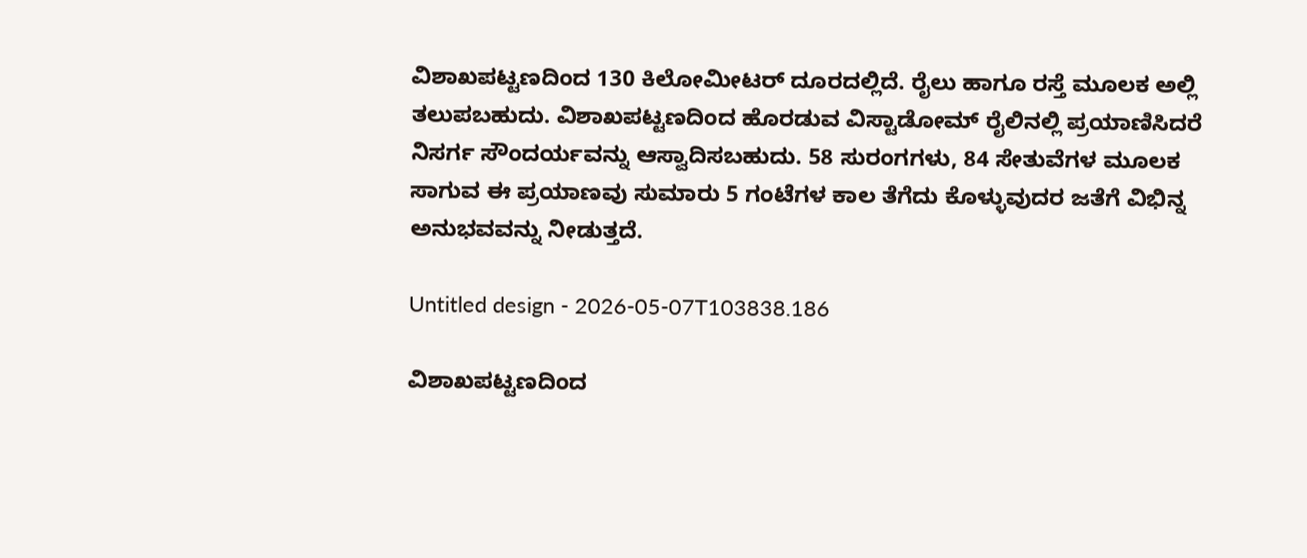ವಿಶಾಖಪಟ್ಟಣದಿಂದ 130 ಕಿಲೋಮೀಟರ್ ದೂರದಲ್ಲಿದೆ. ರೈಲು ಹಾಗೂ ರಸ್ತೆ ಮೂಲಕ ಅಲ್ಲಿ ತಲುಪಬಹುದು. ವಿಶಾಖಪಟ್ಟಣದಿಂದ ಹೊರಡುವ ವಿಸ್ಟಾಡೋಮ್‌ ರೈಲಿನಲ್ಲಿ ಪ್ರಯಾಣಿಸಿದರೆ ನಿಸರ್ಗ ಸೌಂದರ್ಯವನ್ನು ಆಸ್ವಾದಿಸಬಹುದು. 58 ಸುರಂಗಗಳು, 84 ಸೇತುವೆಗಳ ಮೂಲಕ ಸಾಗುವ ಈ ಪ್ರಯಾಣವು ಸುಮಾರು 5 ಗಂಟೆಗಳ ಕಾಲ ತೆಗೆದು ಕೊಳ್ಳುವುದರ ಜತೆಗೆ ವಿಭಿನ್ನ ಅನುಭವವನ್ನು ನೀಡುತ್ತದೆ.

Untitled design - 2026-05-07T103838.186

ವಿಶಾಖಪಟ್ಟಣದಿಂದ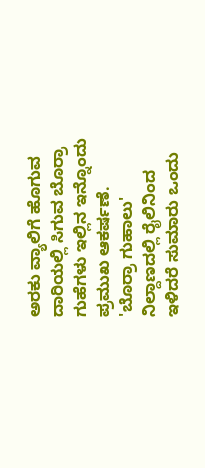ಅರಕು ವ್ಯಾಲಿಗೆ ಹೊಗುವ ದಾರಿಯಲ್ಲಿ ಸಿಗುವ ಬೊರ್ರಾ ಗುಹೆಗಳು ಇಲ್ಲಿನ ಇನ್ನೊಂದು ಪ್ರಮುಖ ಆಕರ್ಷಣೆ. 'ಬೊರ್ರಾ ಗುಹಾಲು' ನಿಲ್ದಾಣದಲ್ಲಿ ರೈಲಿನಿಂದ ಇಳಿದರೆ ಸುಮಾರು ಒಂದು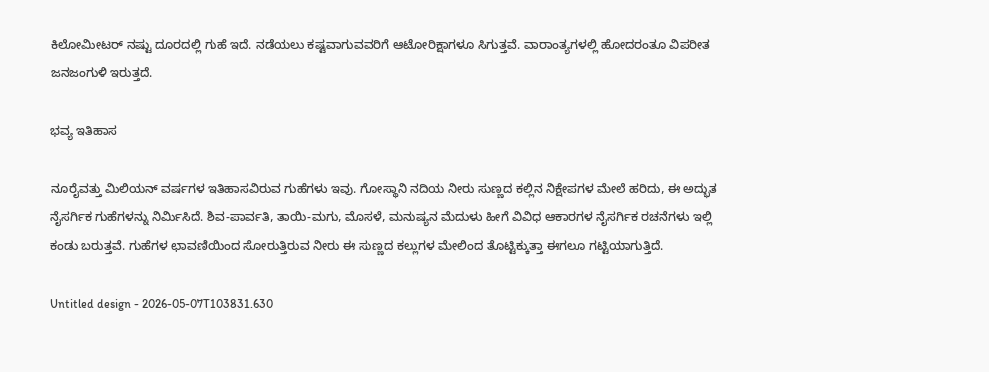ಕಿಲೋಮೀಟರ್ ನಷ್ಟು ದೂರದಲ್ಲಿ ಗುಹೆ ಇದೆ. ನಡೆಯಲು ಕಷ್ಟವಾಗುವವರಿಗೆ ಆಟೋರಿಕ್ಷಾಗಳೂ ಸಿಗುತ್ತವೆ. ವಾರಾಂತ್ಯಗಳಲ್ಲಿ ಹೋದರಂತೂ ವಿಪರೀತ ಜನಜಂಗುಳಿ ಇರುತ್ತದೆ.

ಭವ್ಯ ಇತಿಹಾಸ

ನೂರೈವತ್ತು ಮಿಲಿಯನ್ ವರ್ಷಗಳ ಇತಿಹಾಸವಿರುವ ಗುಹೆಗಳು ಇವು. ಗೋಸ್ಥಾನಿ ನದಿಯ ನೀರು ಸುಣ್ಣದ ಕಲ್ಲಿನ ನಿಕ್ಷೇಪಗಳ ಮೇಲೆ ಹರಿದು, ಈ ಅದ್ಭುತ ನೈಸರ್ಗಿಕ ಗುಹೆಗಳನ್ನು ನಿರ್ಮಿಸಿದೆ. ಶಿವ-ಪಾರ್ವತಿ, ತಾಯಿ-ಮಗು, ಮೊಸಳೆ, ಮನುಷ್ಯನ ಮೆದುಳು ಹೀಗೆ ವಿವಿಧ ಆಕಾರಗಳ ನೈಸರ್ಗಿಕ ರಚನೆಗಳು ಇಲ್ಲಿ ಕಂಡು ಬರುತ್ತವೆ. ಗುಹೆಗಳ ಛಾವಣಿಯಿಂದ ಸೋರುತ್ತಿರುವ ನೀರು ಈ ಸುಣ್ಣದ ಕಲ್ಲುಗಳ ಮೇಲಿಂದ ತೊಟ್ಟಿಕ್ಕುತ್ತಾ ಈಗಲೂ ಗಟ್ಟಿಯಾಗುತ್ತಿದೆ.

Untitled design - 2026-05-07T103831.630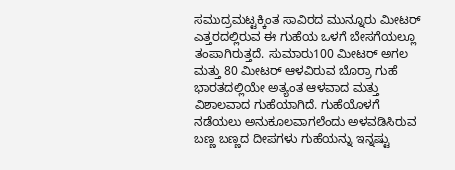ಸಮುದ್ರಮಟ್ಟಕ್ಕಿಂತ ಸಾವಿರದ ಮುನ್ನೂರು ಮೀಟರ್ ಎತ್ತರದಲ್ಲಿರುವ ಈ ಗುಹೆಯ ಒಳಗೆ ಬೇಸಗೆಯಲ್ಲೂ ತಂಪಾಗಿರುತ್ತದೆ. ಸುಮಾರು100 ಮೀಟರ್ ಅಗಲ ಮತ್ತು 80 ಮೀಟರ್ ಆಳವಿರುವ ಬೊರ್ರಾ ಗುಹೆ ಭಾರತದಲ್ಲಿಯೇ ಅತ್ಯಂತ ಆಳವಾದ ಮತ್ತು ವಿಶಾಲವಾದ ಗುಹೆಯಾಗಿದೆ. ಗುಹೆಯೊಳಗೆ ನಡೆಯಲು ಅನುಕೂಲವಾಗಲೆಂದು ಅಳವಡಿಸಿರುವ ಬಣ್ಣ ಬಣ್ಣದ ದೀಪಗಳು ಗುಹೆಯನ್ನು ಇನ್ನಷ್ಟು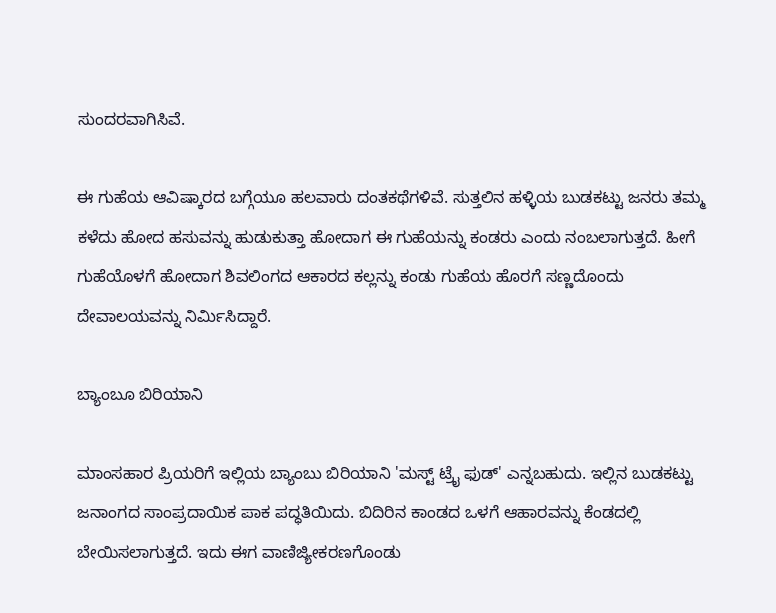ಸುಂದರವಾಗಿಸಿವೆ.

ಈ ಗುಹೆಯ ಆವಿಷ್ಕಾರದ ಬಗ್ಗೆಯೂ ಹಲವಾರು ದಂತಕಥೆಗಳಿವೆ. ಸುತ್ತಲಿನ ಹಳ್ಳಿಯ ಬುಡಕಟ್ಟು ಜನರು ತಮ್ಮ ಕಳೆದು ಹೋದ ಹಸುವನ್ನು ಹುಡುಕುತ್ತಾ ಹೋದಾಗ ಈ ಗುಹೆಯನ್ನು ಕಂಡರು ಎಂದು ನಂಬಲಾಗುತ್ತದೆ. ಹೀಗೆ ಗುಹೆಯೊಳಗೆ ಹೋದಾಗ ಶಿವಲಿಂಗದ ಆಕಾರದ ಕಲ್ಲನ್ನು ಕಂಡು ಗುಹೆಯ ಹೊರಗೆ ಸಣ್ಣದೊಂದು ದೇವಾಲಯವನ್ನು ನಿರ್ಮಿಸಿದ್ದಾರೆ.

ಬ್ಯಾಂಬೂ ಬಿರಿಯಾನಿ

ಮಾಂಸಹಾರ ಪ್ರಿಯರಿಗೆ ಇಲ್ಲಿಯ ಬ್ಯಾಂಬು ಬಿರಿಯಾನಿ 'ಮಸ್ಟ್ ಟ್ರೈ ಫುಡ್' ಎನ್ನಬಹುದು. ಇಲ್ಲಿನ ಬುಡಕಟ್ಟು ಜನಾಂಗದ ಸಾಂಪ್ರದಾಯಿಕ ಪಾಕ ಪದ್ಧತಿಯಿದು. ಬಿದಿರಿನ ಕಾಂಡದ ಒಳಗೆ ಆಹಾರವನ್ನು ಕೆಂಡದಲ್ಲಿ ಬೇಯಿಸಲಾಗುತ್ತದೆ. ಇದು ಈಗ ವಾಣಿಜ್ಯೀಕರಣಗೊಂಡು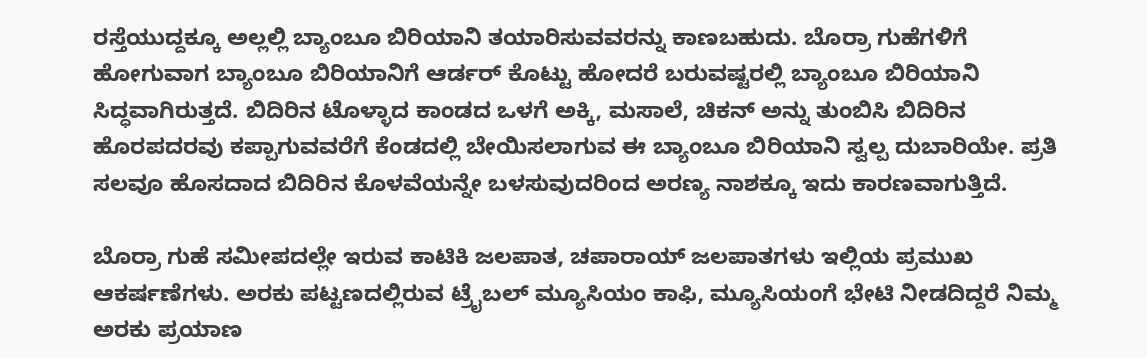ರಸ್ತೆಯುದ್ದಕ್ಕೂ ಅಲ್ಲಲ್ಲಿ ಬ್ಯಾಂಬೂ ಬಿರಿಯಾನಿ ತಯಾರಿಸುವವರನ್ನು ಕಾಣಬಹುದು. ಬೊರ್ರಾ ಗುಹೆಗಳಿಗೆ ಹೋಗುವಾಗ ಬ್ಯಾಂಬೂ ಬಿರಿಯಾನಿಗೆ ಆರ್ಡರ್ ಕೊಟ್ಟು ಹೋದರೆ ಬರುವಷ್ಟರಲ್ಲಿ ಬ್ಯಾಂಬೂ ಬಿರಿಯಾನಿ ಸಿದ್ಧವಾಗಿರುತ್ತದೆ. ಬಿದಿರಿನ ಟೊಳ್ಳಾದ ಕಾಂಡದ ಒಳಗೆ ಅಕ್ಕಿ, ಮಸಾಲೆ, ಚಿಕನ್ ಅನ್ನು ತುಂಬಿಸಿ ಬಿದಿರಿನ ಹೊರಪದರವು ಕಪ್ಪಾಗುವವರೆಗೆ ಕೆಂಡದಲ್ಲಿ ಬೇಯಿಸಲಾಗುವ ಈ ಬ್ಯಾಂಬೂ ಬಿರಿಯಾನಿ ಸ್ವಲ್ಪ ದುಬಾರಿಯೇ. ಪ್ರತಿ ಸಲವೂ ಹೊಸದಾದ ಬಿದಿರಿನ ಕೊಳವೆಯನ್ನೇ ಬಳಸುವುದರಿಂದ ಅರಣ್ಯ ನಾಶಕ್ಕೂ ಇದು ಕಾರಣವಾಗುತ್ತಿದೆ.

ಬೊರ್ರಾ ಗುಹೆ ಸಮೀಪದಲ್ಲೇ ಇರುವ ಕಾಟಿಕಿ ಜಲಪಾತ, ಚಪಾರಾಯ್ ಜಲಪಾತಗಳು ಇಲ್ಲಿಯ ಪ್ರಮುಖ ಆಕರ್ಷಣೆಗಳು. ಅರಕು ಪಟ್ಟಣದಲ್ಲಿರುವ ಟ್ರೈಬಲ್ ಮ್ಯೂಸಿಯಂ ಕಾಫಿ, ಮ್ಯೂಸಿಯಂಗೆ ಭೇಟಿ ನೀಡದಿದ್ದರೆ ನಿಮ್ಮ ಅರಕು ಪ್ರಯಾಣ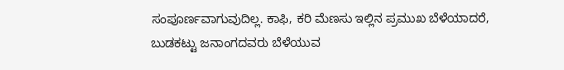ಸಂಪೂರ್ಣವಾಗುವುದಿಲ್ಲ. ಕಾಫಿ, ಕರಿ ಮೆಣಸು ಇಲ್ಲಿನ ಪ್ರಮುಖ ಬೆಳೆಯಾದರೆ, ಬುಡಕಟ್ಟು ಜನಾಂಗದವರು ಬೆಳೆಯುವ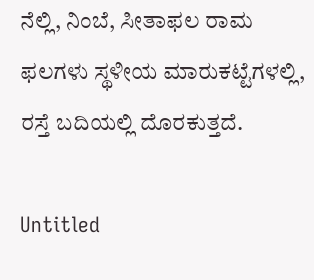ನೆಲ್ಲಿ, ನಿಂಬೆ, ಸೀತಾಫಲ ರಾಮ ಫಲಗಳು ಸ್ಥಳೀಯ ಮಾರುಕಟ್ಟೆಗಳಲ್ಲಿ, ರಸ್ತೆ ಬದಿಯಲ್ಲಿ ದೊರಕುತ್ತದೆ.

Untitled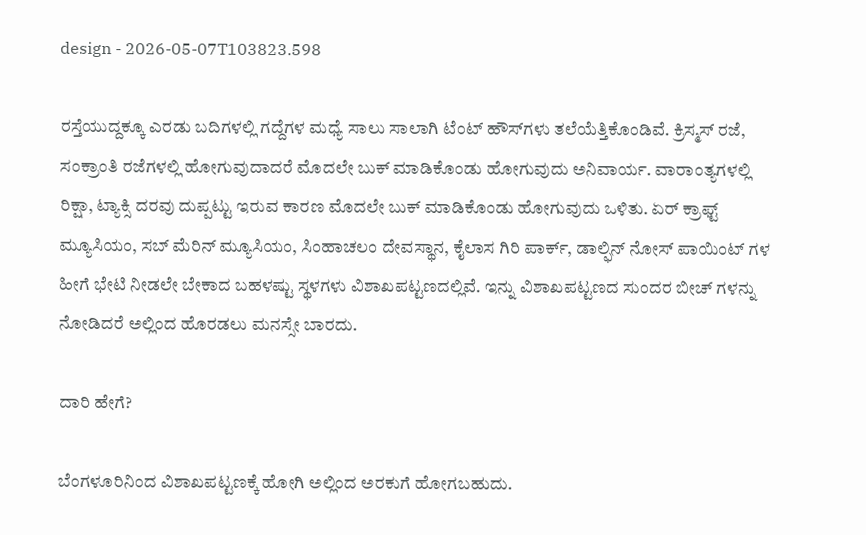design - 2026-05-07T103823.598

ರಸ್ತೆಯುದ್ದಕ್ಕೂ ಎರಡು ಬದಿಗಳಲ್ಲಿ ಗದ್ದೆಗಳ ಮಧ್ಯೆ ಸಾಲು ಸಾಲಾಗಿ ಟೆಂಟ್ ಹೌಸ್‌ಗಳು ತಲೆಯೆತ್ತಿಕೊಂಡಿವೆ. ಕ್ರಿಸ್ಮಸ್ ರಜೆ, ಸಂಕ್ರಾಂತಿ ರಜೆಗಳಲ್ಲಿ ಹೋಗುವುದಾದರೆ ಮೊದಲೇ ಬುಕ್ ಮಾಡಿಕೊಂಡು ಹೋಗುವುದು ಅನಿವಾರ್ಯ. ವಾರಾಂತ್ಯಗಳಲ್ಲಿ ರಿಕ್ಷಾ, ಟ್ಯಾಕ್ಸಿ ದರವು ದುಪ್ಪಟ್ಟು ಇರುವ ಕಾರಣ ಮೊದಲೇ ಬುಕ್ ಮಾಡಿಕೊಂಡು ಹೋಗುವುದು ಒಳಿತು. ಏರ್ ಕ್ರಾಫ್ಟ್ ಮ್ಯೂಸಿಯಂ, ಸಬ್ ಮೆರಿನ್ ಮ್ಯೂಸಿಯಂ, ಸಿಂಹಾಚಲಂ ದೇವಸ್ಥಾನ, ಕೈಲಾಸ ಗಿರಿ ಪಾರ್ಕ್, ಡಾಲ್ಫಿನ್ ನೋಸ್ ಪಾಯಿಂಟ್ ಗಳ ಹೀಗೆ ಭೇಟಿ ನೀಡಲೇ ಬೇಕಾದ ಬಹಳಷ್ಟು ಸ್ಥಳಗಳು ವಿಶಾಖಪಟ್ಟಣದಲ್ಲಿವೆ. ಇನ್ನು ವಿಶಾಖಪಟ್ಟಣದ ಸುಂದರ ಬೀಚ್ ಗಳನ್ನು ನೋಡಿದರೆ ಅಲ್ಲಿಂದ ಹೊರಡಲು ಮನಸ್ಸೇ ಬಾರದು.

ದಾರಿ ಹೇಗೆ?

ಬೆಂಗಳೂರಿನಿಂದ ವಿಶಾಖಪಟ್ಟಣಕ್ಕೆ ಹೋಗಿ ಅಲ್ಲಿಂದ ಅರಕುಗೆ ಹೋಗಬಹುದು.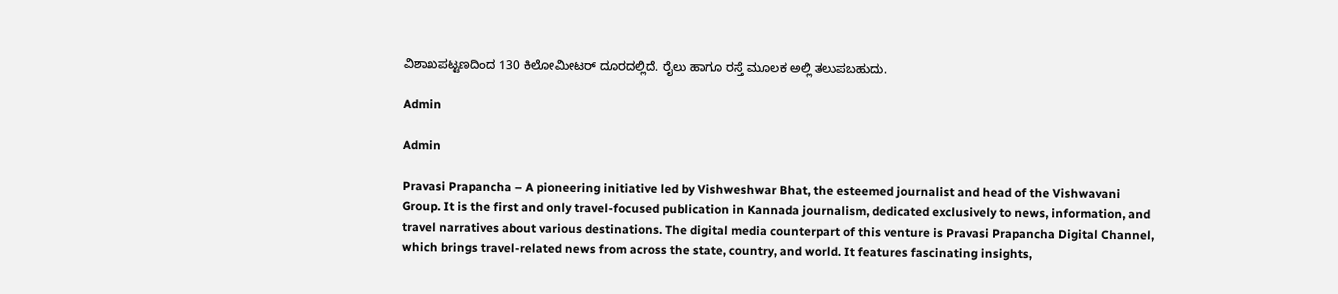ವಿಶಾಖಪಟ್ಟಣದಿಂದ 130 ಕಿಲೋಮೀಟರ್ ದೂರದಲ್ಲಿದೆ. ರೈಲು ಹಾಗೂ ರಸ್ತೆ ಮೂಲಕ ಅಲ್ಲಿ ತಲುಪಬಹುದು.

Admin

Admin

Pravasi Prapancha – A pioneering initiative led by Vishweshwar Bhat, the esteemed journalist and head of the Vishwavani Group. It is the first and only travel-focused publication in Kannada journalism, dedicated exclusively to news, information, and travel narratives about various destinations. The digital media counterpart of this venture is Pravasi Prapancha Digital Channel, which brings travel-related news from across the state, country, and world. It features fascinating insights,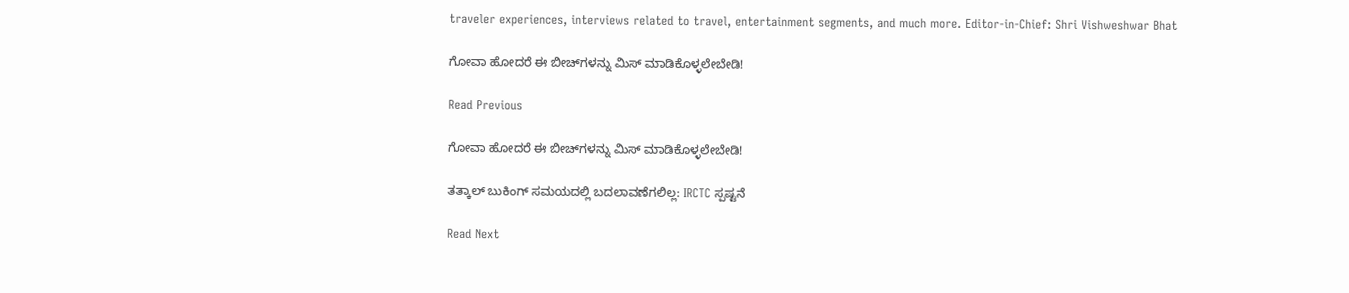traveler experiences, interviews related to travel, entertainment segments, and much more. Editor-in-Chief: Shri Vishweshwar Bhat

ಗೋವಾ ಹೋದರೆ ಈ ಬೀಚ್‌ಗಳನ್ನು ಮಿಸ್‌ ಮಾಡಿಕೊಳ್ಳಲೇಬೇಡಿ!

Read Previous

ಗೋವಾ ಹೋದರೆ ಈ ಬೀಚ್‌ಗಳನ್ನು ಮಿಸ್‌ ಮಾಡಿಕೊಳ್ಳಲೇಬೇಡಿ!

ತತ್ಕಾಲ್ ಬುಕಿಂಗ್ ಸಮಯದಲ್ಲಿ ಬದಲಾವಣೆಗಲಿಲ್ಲ: IRCTC ಸ್ಪಷ್ಟನೆ

Read Next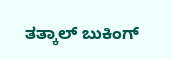ತತ್ಕಾಲ್ ಬುಕಿಂಗ್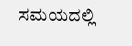ಸಮಯದಲ್ಲಿ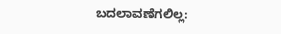ಬದಲಾವಣೆಗಲಿಲ್ಲ: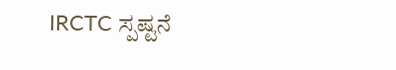IRCTC ಸ್ಪಷ್ಟನೆ